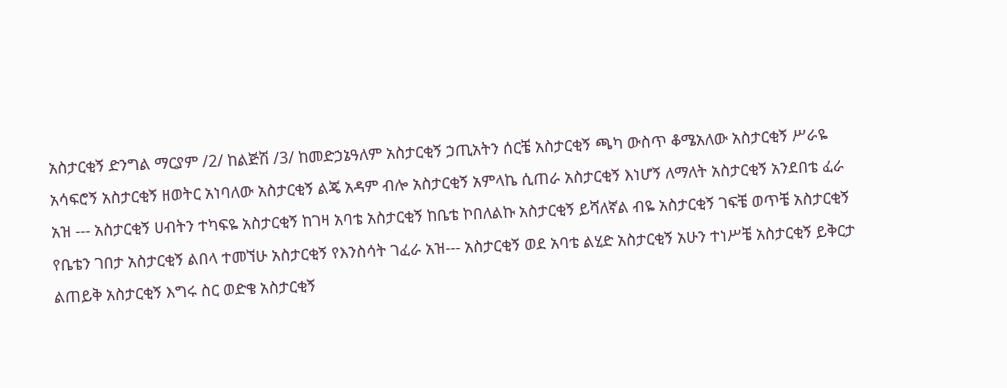አስታርቂኝ ድንግል ማርያም /2/ ከልጅሽ /3/ ከመድኃኔዓለም አስታርቂኝ ኃጢአትን ሰርቼ አስታርቂኝ ጫካ ውስጥ ቆሜአለው አስታርቂኝ ሥራዬ አሳፍሮኝ አስታርቂኝ ዘወትር አነባለው አስታርቂኝ ልጄ አዳም ብሎ አስታርቂኝ አምላኬ ሲጠራ አስታርቂኝ እነሆኝ ለማለት አስታርቂኝ አንደበቴ ፈራ አዝ --- አስታርቂኝ ሀብትን ተካፍዬ አስታርቂኝ ከገዛ አባቴ አስታርቂኝ ከቤቴ ኮበለልኩ አስታርቂኝ ይሻለኛል ብዬ አስታርቂኝ ገፍቼ ወጥቼ አስታርቂኝ የቤቴን ገበታ አስታርቂኝ ልበላ ተመኘሁ አስታርቂኝ የእንስሳት ገፈራ አዝ--- አስታርቂኝ ወደ አባቴ ልሂድ አስታርቂኝ አሁን ተነሥቼ አስታርቂኝ ይቅርታ ልጠይቅ አስታርቂኝ እግሩ ስር ወድቄ አስታርቂኝ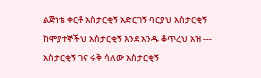ልጅነቴ ቀርቶ አስታርቂኝ አድርገኝ ባርያህ አስታርቂኝ ከሞያተኞችህ አስታርቂኝ እንደ አንዱ ቆጥረህ አዝ --- አስታርቂኝ ገና ሩቅ ሳለው አስታርቂኝ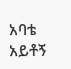አባቴ አይቶኝ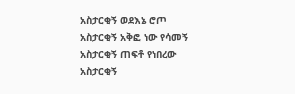አስታርቂኝ ወደእኔ ሮጦ አስታርቂኝ አቅፎ ነው የሳመኝ አስታርቂኝ ጠፍቶ የነበረው አስታርቂኝ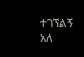ተገኘልኝ አለ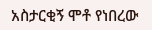አስታርቂኝ ሞቶ የነበረው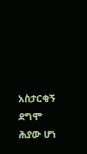አስታርቂኝ ደግሞ ሕያው ሆነ